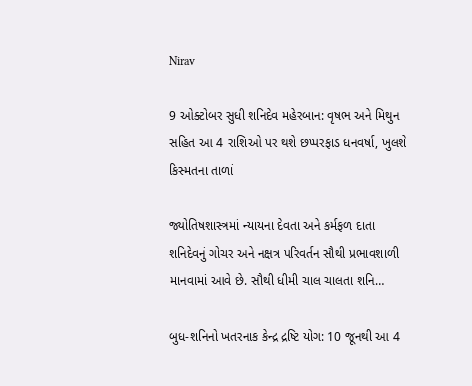Nirav

9 ઓક્ટોબર સુધી શનિદેવ મહેરબાન: વૃષભ અને મિથુન સહિત આ 4 રાશિઓ પર થશે છપ્પરફાડ ધનવર્ષા, ખુલશે કિસ્મતના તાળાં

જ્યોતિષશાસ્ત્રમાં ન્યાયના દેવતા અને કર્મફળ દાતા શનિદેવનું ગોચર અને નક્ષત્ર પરિવર્તન સૌથી પ્રભાવશાળી માનવામાં આવે છે. સૌથી ધીમી ચાલ ચાલતા શનિ…

બુધ-શનિનો ખતરનાક કેન્દ્ર દ્રષ્ટિ યોગ: 10 જૂનથી આ 4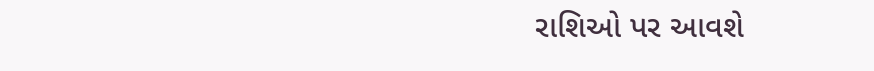રાશિઓ પર આવશે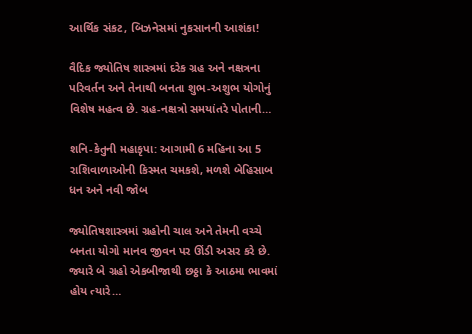આર્થિક સંકટ, બિઝનેસમાં નુકસાનની આશંકા!

વૈદિક જ્યોતિષ શાસ્ત્રમાં દરેક ગ્રહ અને નક્ષત્રના પરિવર્તન અને તેનાથી બનતા શુભ-અશુભ યોગોનું વિશેષ મહત્વ છે. ગ્રહ-નક્ષત્રો સમયાંતરે પોતાની…

શનિ-કેતુની મહાકૃપા: આગામી 6 મહિના આ 5 રાશિવાળાઓની કિસ્મત ચમકશે, મળશે બેહિસાબ ધન અને નવી જોબ

જ્યોતિષશાસ્ત્રમાં ગ્રહોની ચાલ અને તેમની વચ્ચે બનતા યોગો માનવ જીવન પર ઊંડી અસર કરે છે. જ્યારે બે ગ્રહો એકબીજાથી છઠ્ઠા કે આઠમા ભાવમાં હોય ત્યારે…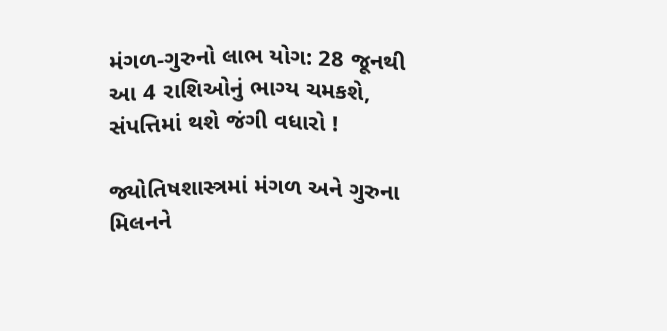મંગળ-ગુરુનો લાભ યોગ: 28 જૂનથી આ 4 રાશિઓનું ભાગ્ય ચમકશે, સંપત્તિમાં થશે જંગી વધારો !

જ્યોતિષશાસ્ત્રમાં મંગળ અને ગુરુના મિલનને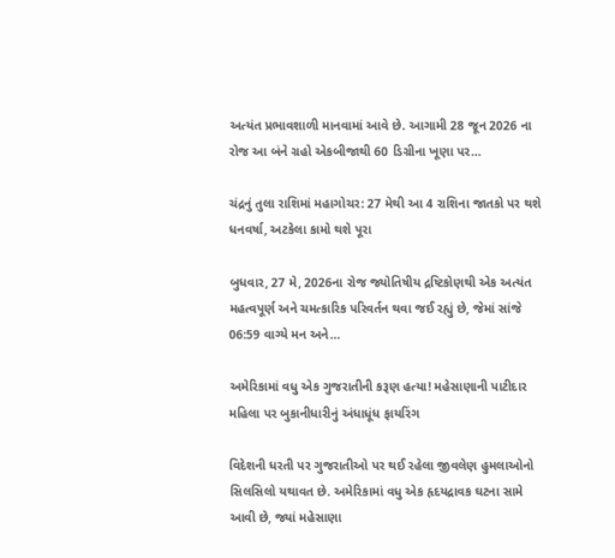અત્યંત પ્રભાવશાળી માનવામાં આવે છે. આગામી 28 જૂન 2026 ના રોજ આ બંને ગ્રહો એકબીજાથી 60 ડિગ્રીના ખૂણા પર…

ચંદ્રનું તુલા રાશિમાં મહાગોચર: 27 મેથી આ 4 રાશિના જાતકો પર થશે ધનવર્ષા, અટકેલા કામો થશે પૂરા

બુધવાર, 27 મે, 2026ના રોજ જ્યોતિષીય દ્રષ્ટિકોણથી એક અત્યંત મહત્વપૂર્ણ અને ચમત્કારિક પરિવર્તન થવા જઈ રહ્યું છે, જેમાં સાંજે 06:59 વાગ્યે મન અને…

અમેરિકામાં વધુ એક ગુજરાતીની કરૂણ હત્યા! મહેસાણાની પાટીદાર મહિલા પર બુકાનીધારીનું અંધાધૂંધ ફાયરિંગ

વિદેશની ધરતી પર ગુજરાતીઓ પર થઈ રહેલા જીવલેણ હુમલાઓનો સિલસિલો યથાવત છે. અમેરિકામાં વધુ એક હૃદયદ્રાવક ઘટના સામે આવી છે, જ્યાં મહેસાણા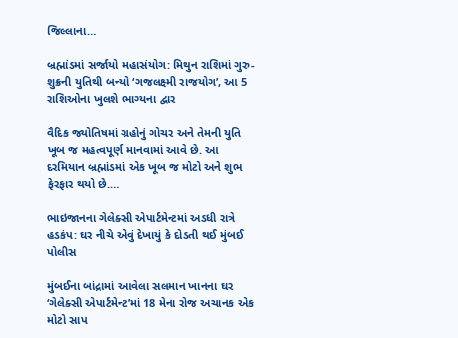જિલ્લાના…

બ્રહ્માંડમાં સર્જાયો મહાસંયોગ: મિથુન રાશિમાં ગુરુ-શુક્રની યુતિથી બન્યો ‘ગજલક્ષ્મી રાજયોગ’, આ 5 રાશિઓના ખુલશે ભાગ્યના દ્વાર

વૈદિક જ્યોતિષમાં ગ્રહોનું ગોચર અને તેમની યુતિ ખૂબ જ મહત્વપૂર્ણ માનવામાં આવે છે. આ દરમિયાન બ્રહ્માંડમાં એક ખૂબ જ મોટો અને શુભ ફેરફાર થયો છે.…

ભાઇજાનના ગેલેક્સી એપાર્ટમેન્ટમાં અડધી રાત્રે હડકંપ: ઘર નીચે એવું દેખાયું કે દોડતી થઈ મુંબઈ પોલીસ

મુંબઈના બાંદ્રામાં આવેલા સલમાન ખાનના ઘર ‘ગેલેક્સી એપાર્ટમેન્ટ’માં 18 મેના રોજ અચાનક એક મોટો સાપ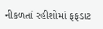નીકળતાં રહીશોમાં ફફડાટ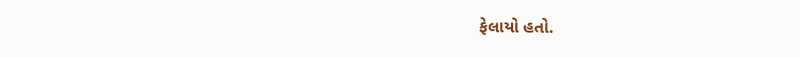ફેલાયો હતો.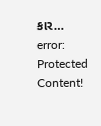કાર…
error: Protected Content!